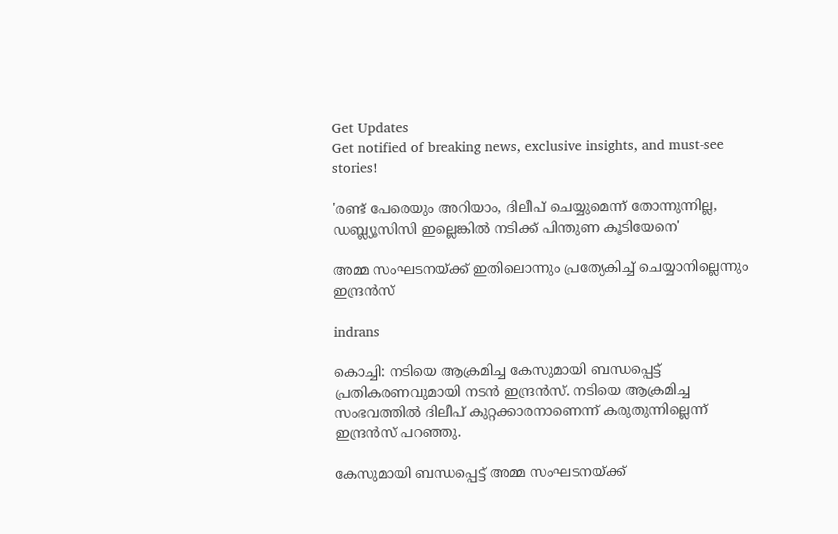Get Updates
Get notified of breaking news, exclusive insights, and must-see stories!

'രണ്ട് പേരെയും അറിയാം, ദിലീപ് ചെയ്യുമെന്ന് തോന്നുന്നില്ല, ഡബ്ല്യൂസിസി ഇല്ലെങ്കിൽ നടിക്ക് പിന്തുണ കൂടിയേനെ'

അമ്മ സംഘടനയ്ക്ക് ഇതിലൊന്നും പ്രത്യേകിച്ച് ചെയ്യാനില്ലെന്നും ഇന്ദ്രൻസ്

indrans

കൊച്ചി: നടിയെ ആക്രമിച്ച കേസുമായി ബന്ധപ്പെട്ട് പ്രതികരണവുമായി നടൻ ഇന്ദ്രൻസ്. നടിയെ ആക്രമിച്ച സംഭവത്തിൽ ദിലീപ് കുറ്റക്കാരനാണെന്ന് കരുതുന്നില്ലെന്ന് ഇന്ദ്രൻസ് പറഞ്ഞു.

കേസുമായി ബന്ധപ്പെട്ട് അമ്മ സംഘടനയ്ക്ക്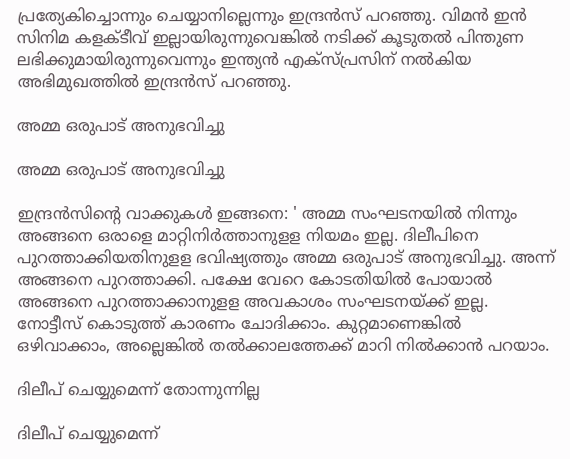പ്രത്യേകിച്ചൊന്നും ചെയ്യാനില്ലെന്നും ഇന്ദ്രൻസ് പറഞ്ഞു. വിമൻ ഇൻ സിനിമ കളക്ടീവ് ഇല്ലായിരുന്നുവെങ്കിൽ നടിക്ക് കൂടുതൽ പിന്തുണ ലഭിക്കുമായിരുന്നുവെന്നും ഇന്ത്യൻ എക്സ്പ്രസിന് നൽകിയ അഭിമുഖത്തിൽ ഇന്ദ്രൻസ് പറഞ്ഞു.

അമ്മ ഒരുപാട് അനുഭവിച്ചു

അമ്മ ഒരുപാട് അനുഭവിച്ചു

ഇന്ദ്രൻസിന്റെ വാക്കുകൾ ഇങ്ങനെ: ' അമ്മ സംഘടനയില്‍ നിന്നും അങ്ങനെ ഒരാളെ മാറ്റിനിര്‍ത്താനുളള നിയമം ഇല്ല. ദിലീപിനെ പുറത്താക്കിയതിനുളള ഭവിഷ്യത്തും അമ്മ ഒരുപാട് അനുഭവിച്ചു. അന്ന് അങ്ങനെ പുറത്താക്കി. പക്ഷേ വേറെ കോടതിയില്‍ പോയാല്‍ അങ്ങനെ പുറത്താക്കാനുളള അവകാശം സംഘടനയ്ക്ക് ഇല്ല. നോട്ടീസ് കൊടുത്ത് കാരണം ചോദിക്കാം. കുറ്റമാണെങ്കില്‍ ഒഴിവാക്കാം, അല്ലെങ്കില്‍ തല്‍ക്കാലത്തേക്ക് മാറി നില്‍ക്കാന്‍ പറയാം.

ദിലീപ് ചെയ്യുമെന്ന് തോന്നുന്നില്ല

ദിലീപ് ചെയ്യുമെന്ന്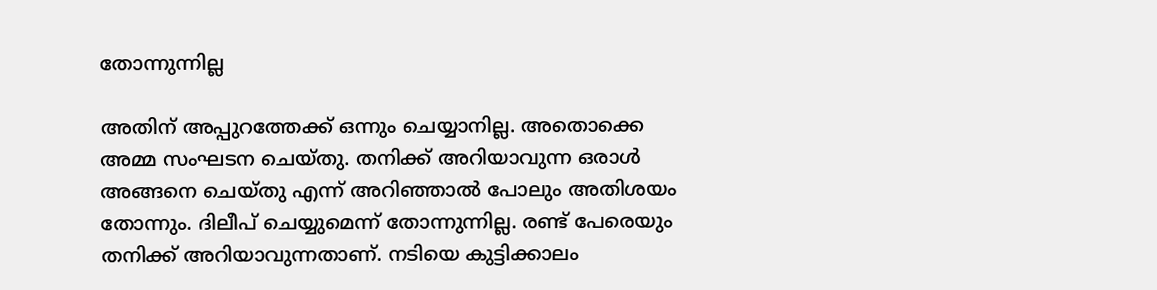തോന്നുന്നില്ല

അതിന് അപ്പുറത്തേക്ക് ഒന്നും ചെയ്യാനില്ല. അതൊക്കെ അമ്മ സംഘടന ചെയ്തു. തനിക്ക് അറിയാവുന്ന ഒരാള്‍ അങ്ങനെ ചെയ്തു എന്ന് അറിഞ്ഞാല്‍ പോലും അതിശയം തോന്നും. ദിലീപ് ചെയ്യുമെന്ന് തോന്നുന്നില്ല. രണ്ട് പേരെയും തനിക്ക് അറിയാവുന്നതാണ്. നടിയെ കുട്ടിക്കാലം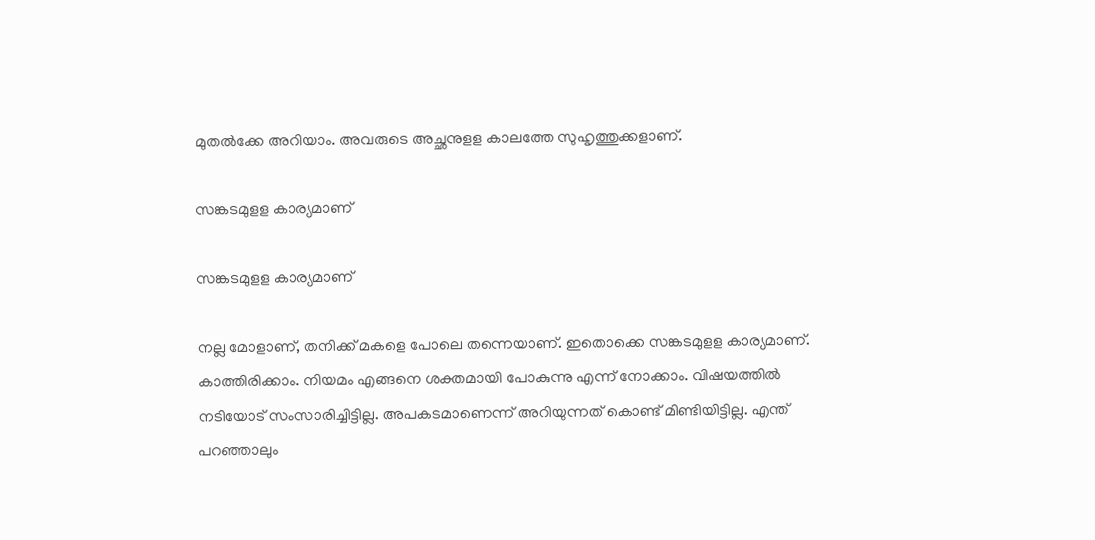മുതല്‍ക്കേ അറിയാം. അവരുടെ അച്ഛനുളള കാലത്തേ സുഹൃത്തുക്കളാണ്.

സങ്കടമുളള കാര്യമാണ്

സങ്കടമുളള കാര്യമാണ്

നല്ല മോളാണ്, തനിക്ക് മകളെ പോലെ തന്നെയാണ്. ഇതൊക്കെ സങ്കടമുളള കാര്യമാണ്. കാത്തിരിക്കാം. നിയമം എങ്ങനെ ശക്തമായി പോകുന്നു എന്ന് നോക്കാം. വിഷയത്തില്‍ നടിയോട് സംസാരിച്ചിട്ടില്ല. അപകടമാണെന്ന് അറിയുന്നത് കൊണ്ട് മിണ്ടിയിട്ടില്ല. എന്ത് പറഞ്ഞാലും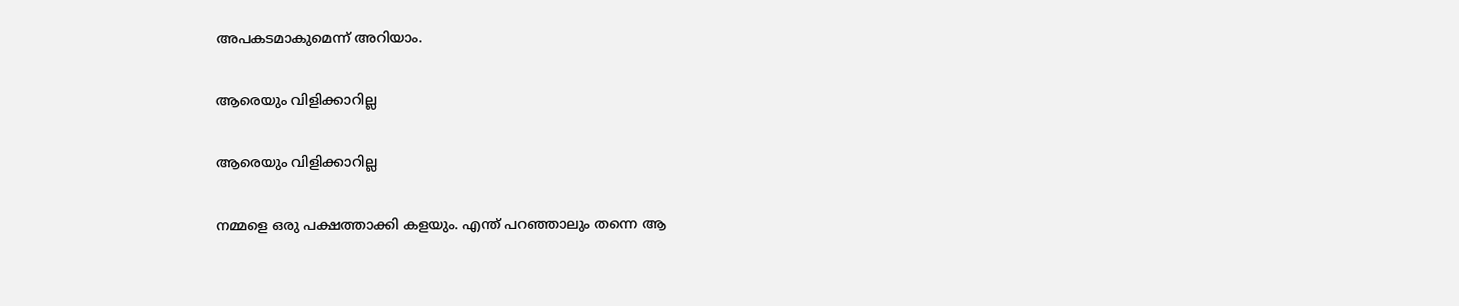അപകടമാകുമെന്ന് അറിയാം.

ആരെയും വിളിക്കാറില്ല

ആരെയും വിളിക്കാറില്ല

നമ്മളെ ഒരു പക്ഷത്താക്കി കളയും. എന്ത് പറഞ്ഞാലും തന്നെ ആ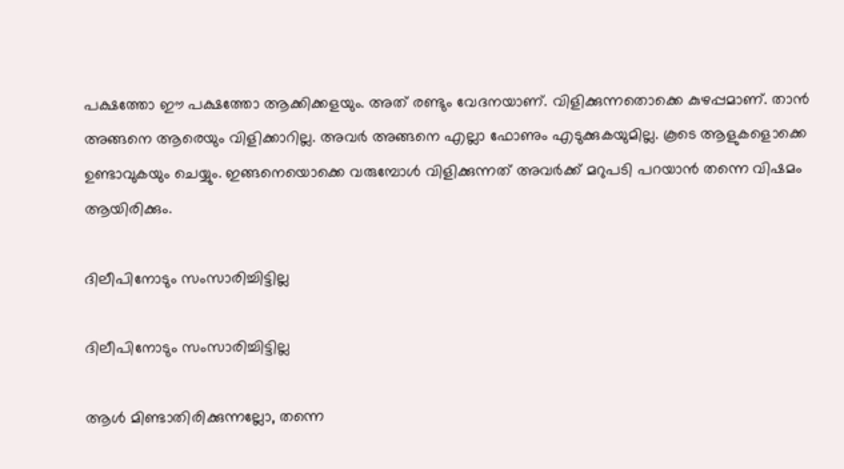പക്ഷത്തോ ഈ പക്ഷത്തോ ആക്കിക്കളയും. അത് രണ്ടും വേദനയാണ്. വിളിക്കുന്നതൊക്കെ കുഴപ്പമാണ്. താന്‍ അങ്ങനെ ആരെയും വിളിക്കാറില്ല. അവര്‍ അങ്ങനെ എല്ലാ ഫോണും എടുക്കുകയുമില്ല. കൂടെ ആളുകളൊക്കെ ഉണ്ടാവുകയും ചെയ്യും. ഇങ്ങനെയൊക്കെ വരുമ്പോള്‍ വിളിക്കുന്നത് അവര്‍ക്ക് മറുപടി പറയാന്‍ തന്നെ വിഷമം ആയിരിക്കും.

ദിലീപിനോടും സംസാരിച്ചിട്ടില്ല

ദിലീപിനോടും സംസാരിച്ചിട്ടില്ല

ആള്‍ മിണ്ടാതിരിക്കുന്നല്ലോ, തന്നെ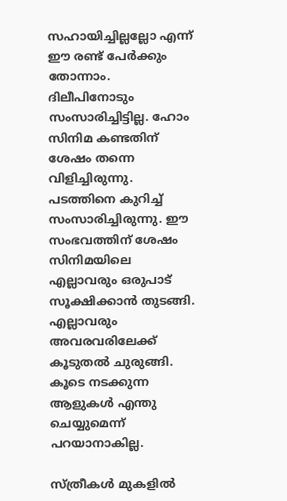സഹായിച്ചില്ലല്ലോ എന്ന് ഈ രണ്ട് പേര്‍ക്കും തോന്നാം. ദിലീപിനോടും സംസാരിച്ചിട്ടില്ല. ഹോം സിനിമ കണ്ടതിന് ശേഷം തന്നെ വിളിച്ചിരുന്നു. പടത്തിനെ കുറിച്ച് സംസാരിച്ചിരുന്നു. ഈ സംഭവത്തിന് ശേഷം സിനിമയിലെ എല്ലാവരും ഒരുപാട് സൂക്ഷിക്കാന്‍ തുടങ്ങി. എല്ലാവരും അവരവരിലേക്ക് കൂടുതല്‍ ചുരുങ്ങി. കൂടെ നടക്കുന്ന ആളുകള്‍ എന്തു ചെയ്യുമെന്ന് പറയാനാകില്ല.

സ്ത്രീകള്‍ മുകളില്‍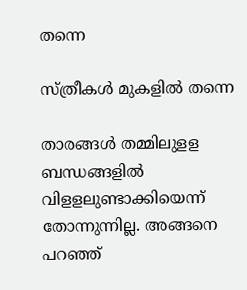തന്നെ

സ്ത്രീകള്‍ മുകളില്‍ തന്നെ

താരങ്ങള്‍ തമ്മിലുളള ബന്ധങ്ങളില്‍ വിളളലുണ്ടാക്കിയെന്ന് തോന്നുന്നില്ല. അങ്ങനെ പറഞ്ഞ്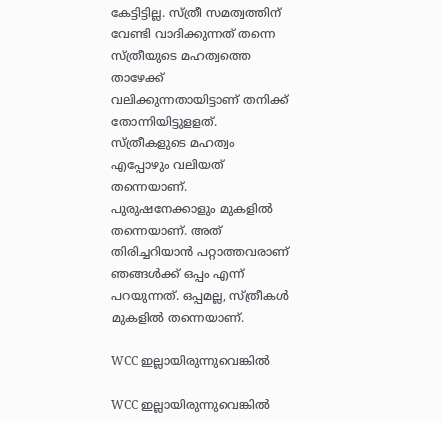കേട്ടിട്ടില്ല. സ്ത്രീ സമത്വത്തിന് വേണ്ടി വാദിക്കുന്നത് തന്നെ സ്ത്രീയുടെ മഹത്വത്തെ താഴേക്ക് വലിക്കുന്നതായിട്ടാണ് തനിക്ക് തോന്നിയിട്ടുളളത്. സ്ത്രീകളുടെ മഹത്വം എപ്പോഴും വലിയത് തന്നെയാണ്. പുരുഷനേക്കാളും മുകളില്‍ തന്നെയാണ്. അത് തിരിച്ചറിയാന്‍ പറ്റാത്തവരാണ് ഞങ്ങള്‍ക്ക് ഒപ്പം എന്ന് പറയുന്നത്. ഒപ്പമല്ല, സ്ത്രീകള്‍ മുകളില്‍ തന്നെയാണ്.

WCC ഇല്ലായിരുന്നുവെങ്കിൽ

WCC ഇല്ലായിരുന്നുവെങ്കിൽ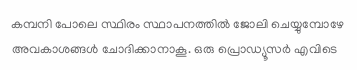കമ്പനി പോലെ സ്ഥിരം സ്ഥാപനത്തില്‍ ജോലി ചെയ്യുമ്പോഴേ അവകാശങ്ങള്‍ ചോദിക്കാനാകൂ. ഒരു പ്രൊഡ്യൂസര്‍ എവിടെ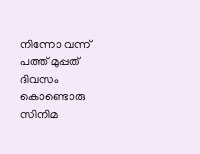നിന്നോ വന്ന് പത്ത് മുപ്പത് ദിവസം കൊണ്ടൊരു സിനിമ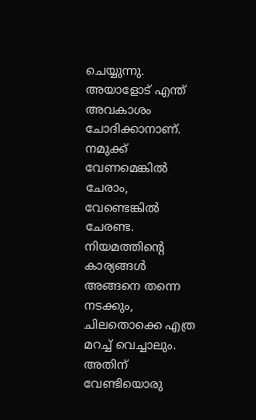ചെയ്യുന്നു. അയാളോട് എന്ത് അവകാശം ചോദിക്കാനാണ്. നമുക്ക് വേണമെങ്കില്‍ ചേരാം, വേണ്ടെങ്കില്‍ ചേരണ്ട. നിയമത്തിന്റെ കാര്യങ്ങള്‍ അങ്ങനെ തന്നെ നടക്കും, ചിലതൊക്കെ എത്ര മറച്ച് വെച്ചാലും. അതിന് വേണ്ടിയൊരു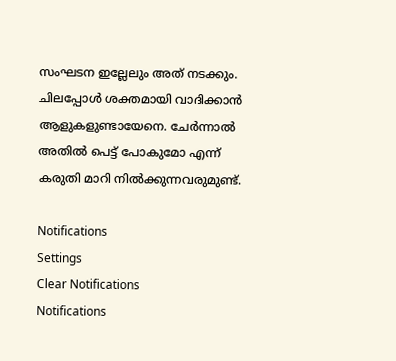സംഘടന ഇല്ലേലും അത് നടക്കും. ചിലപ്പോള്‍ ശക്തമായി വാദിക്കാന്‍ ആളുകളുണ്ടായേനെ. ചേര്‍ന്നാല്‍ അതില്‍ പെട്ട് പോകുമോ എന്ന് കരുതി മാറി നില്‍ക്കുന്നവരുമുണ്ട്.

Notifications
Settings
Clear Notifications
Notifications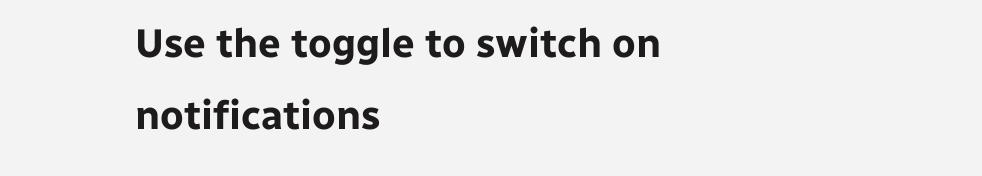Use the toggle to switch on notifications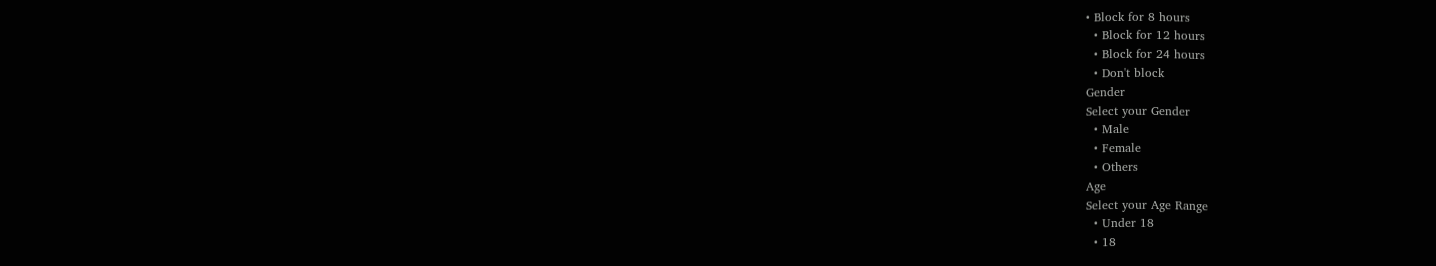• Block for 8 hours
  • Block for 12 hours
  • Block for 24 hours
  • Don't block
Gender
Select your Gender
  • Male
  • Female
  • Others
Age
Select your Age Range
  • Under 18
  • 18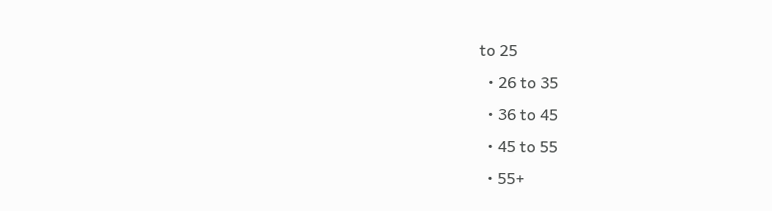to 25
  • 26 to 35
  • 36 to 45
  • 45 to 55
  • 55+